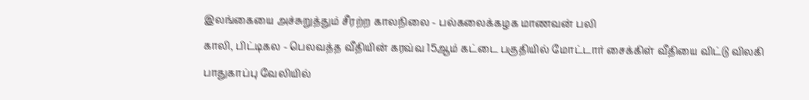இலங்கையை அச்சுறுத்தும் சீரற்ற காலநிலை - பல்கலைக்கழக மாணவன் பலி
காலி, பிட்டிகல - பெலவத்த வீதியின் கரவ்வ 15ஆம் கட்டை பகுதியில் மோட்டார் சைக்கிள் வீதியை விட்டு விலகி பாதுகாப்பு வேலியில்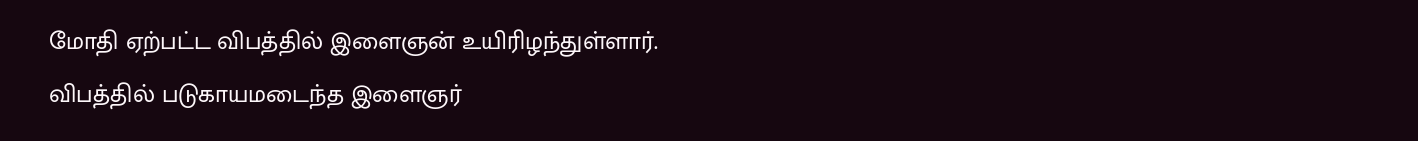மோதி ஏற்பட்ட விபத்தில் இளைஞன் உயிரிழந்துள்ளார்.
விபத்தில் படுகாயமடைந்த இளைஞர்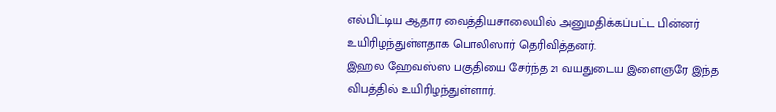எல்பிட்டிய ஆதார வைத்தியசாலையில் அனுமதிக்கப்பட்ட பின்னர் உயிரிழந்துள்ளதாக பொலிஸார் தெரிவித்தனர்.
இஹல ஹேவஸ்ஸ பகுதியை சேர்ந்த 21 வயதுடைய இளைஞரே இந்த விபத்தில் உயிரிழந்துள்ளார்.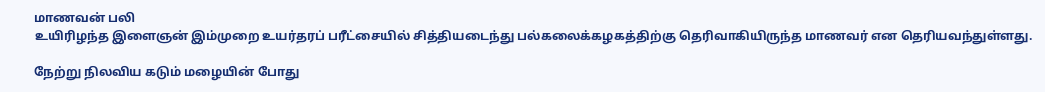மாணவன் பலி
உயிரிழந்த இளைஞன் இம்முறை உயர்தரப் பரீட்சையில் சித்தியடைந்து பல்கலைக்கழகத்திற்கு தெரிவாகியிருந்த மாணவர் என தெரியவந்துள்ளது.

நேற்று நிலவிய கடும் மழையின் போது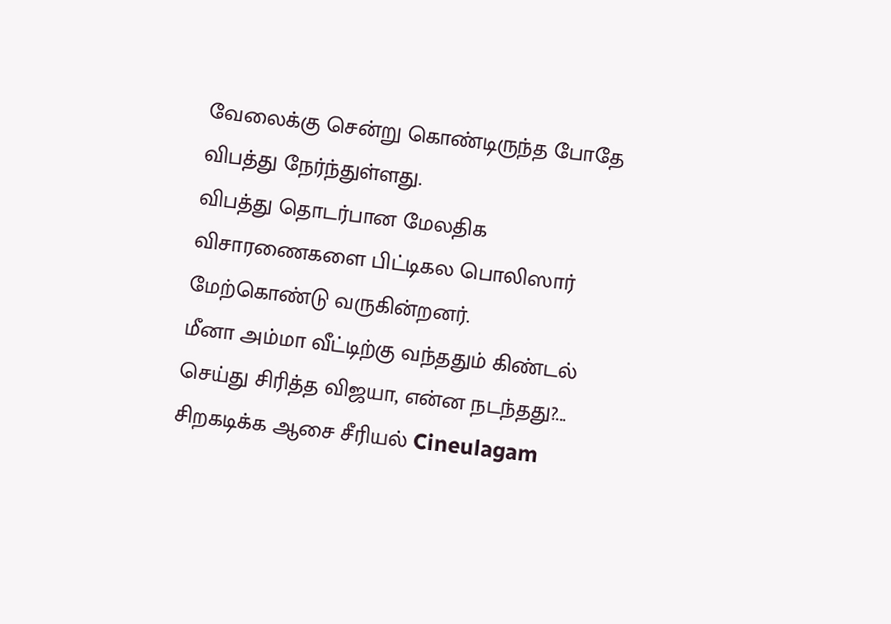வேலைக்கு சென்று கொண்டிருந்த போதே விபத்து நேர்ந்துள்ளது.
விபத்து தொடர்பான மேலதிக விசாரணைகளை பிட்டிகல பொலிஸார் மேற்கொண்டு வருகின்றனர்.
மீனா அம்மா வீட்டிற்கு வந்ததும் கிண்டல் செய்து சிரித்த விஜயா, என்ன நடந்தது?... சிறகடிக்க ஆசை சீரியல் Cineulagam